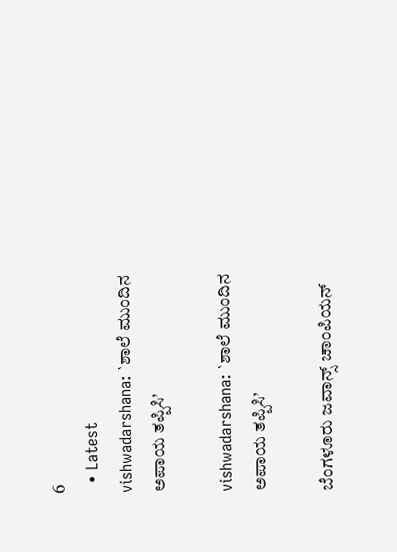6
  • Latest
vishwadarshana: `ಶಾಲೆ ಮುಂದಿನ ಅಪಾಯ ತಪ್ಪಿಸಿ’

vishwadarshana: `ಶಾಲೆ ಮುಂದಿನ ಅಪಾಯ ತಪ್ಪಿಸಿ’

ಬೆಂಗಳೂರು ಜವಾನ್ಸ್ ಚಾಂಪಿಯನ್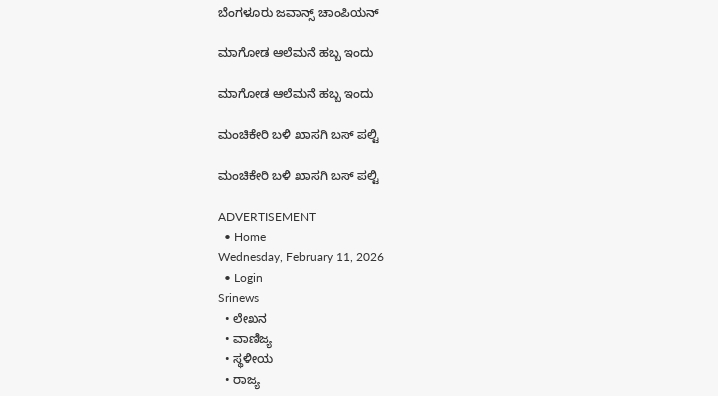ಬೆಂಗಳೂರು ಜವಾನ್ಸ್ ಚಾಂಪಿಯನ್

ಮಾಗೋಡ ಆಲೆಮನೆ ಹಬ್ಬ ಇಂದು

ಮಾಗೋಡ ಆಲೆಮನೆ ಹಬ್ಬ ಇಂದು

ಮಂಚಿಕೇರಿ‌ ಬಳಿ ಖಾಸಗಿ ಬಸ್ ಪಲ್ಟಿ

ಮಂಚಿಕೇರಿ‌ ಬಳಿ ಖಾಸಗಿ ಬಸ್ ಪಲ್ಟಿ

ADVERTISEMENT
  • Home
Wednesday, February 11, 2026
  • Login
Srinews
  • ಲೇಖನ
  • ವಾಣಿಜ್ಯ
  • ಸ್ಥಳೀಯ
  • ರಾಜ್ಯ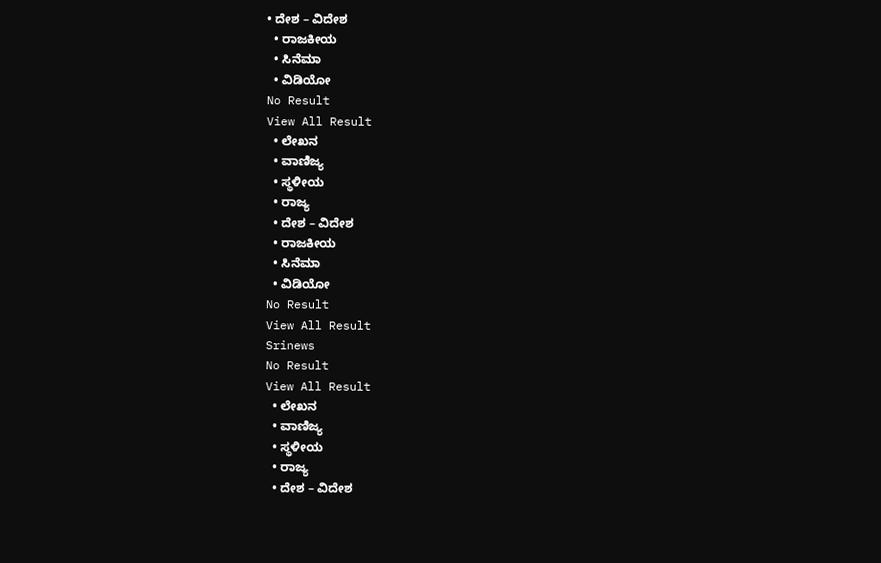• ದೇಶ – ವಿದೇಶ
  • ರಾಜಕೀಯ
  • ಸಿನೆಮಾ
  • ವಿಡಿಯೋ
No Result
View All Result
  • ಲೇಖನ
  • ವಾಣಿಜ್ಯ
  • ಸ್ಥಳೀಯ
  • ರಾಜ್ಯ
  • ದೇಶ – ವಿದೇಶ
  • ರಾಜಕೀಯ
  • ಸಿನೆಮಾ
  • ವಿಡಿಯೋ
No Result
View All Result
Srinews
No Result
View All Result
  • ಲೇಖನ
  • ವಾಣಿಜ್ಯ
  • ಸ್ಥಳೀಯ
  • ರಾಜ್ಯ
  • ದೇಶ – ವಿದೇಶ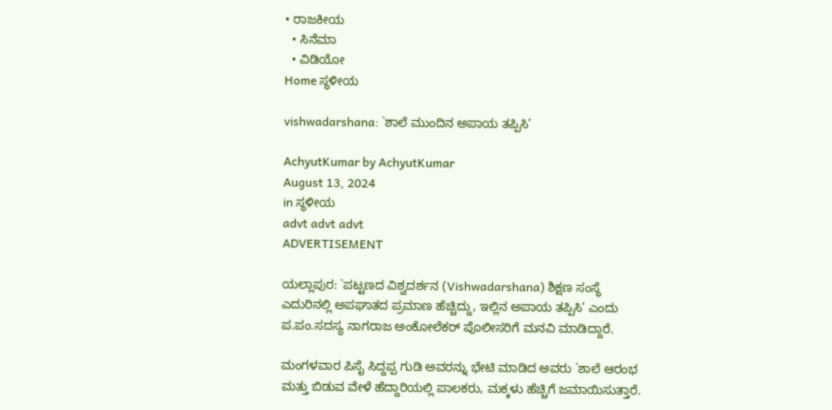• ರಾಜಕೀಯ
  • ಸಿನೆಮಾ
  • ವಿಡಿಯೋ
Home ಸ್ಥಳೀಯ

vishwadarshana: `ಶಾಲೆ ಮುಂದಿನ ಅಪಾಯ ತಪ್ಪಿಸಿ’

AchyutKumar by AchyutKumar
August 13, 2024
in ಸ್ಥಳೀಯ
advt advt advt
ADVERTISEMENT

ಯಲ್ಲಾಪುರ: `ಪಟ್ಟಣದ ವಿಶ್ವದರ್ಶನ (Vishwadarshana) ಶಿಕ್ಷಣ ಸಂಸ್ಥೆ ಎದುರಿನಲ್ಲಿ ಅಪಘಾತದ ಪ್ರಮಾಣ ಹೆಚ್ಚಿದ್ದು, ಇಲ್ಲಿನ ಅಪಾಯ ತಪ್ಪಿಸಿ’ ಎಂದು ಪ.ಪಂ.ಸದಸ್ಯ ನಾಗರಾಜ ಅಂಕೋಲೆಕರ್ ಪೊಲೀಸರಿಗೆ ಮನವಿ ಮಾಡಿದ್ದಾರೆ.

ಮಂಗಳವಾರ ಪಿಸೈ ಸಿದ್ದಪ್ಪ ಗುಡಿ ಅವರನ್ನು ಭೇಟಿ ಮಾಡಿದ ಅವರು `ಶಾಲೆ ಆರಂಭ ಮತ್ತು ಬಿಡುವ ವೇಳೆ ಹೆದ್ದಾರಿಯಲ್ಲಿ ಪಾಲಕರು, ಮಕ್ಕಳು ಹೆಚ್ಚಿಗೆ ಜಮಾಯಿಸುತ್ತಾರೆ.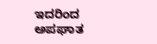ಇದರಿಂದ ಅಪಘಾತ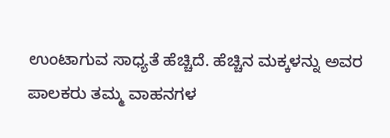ಉಂಟಾಗುವ ಸಾಧ್ಯತೆ ಹೆಚ್ಚಿದೆ. ಹೆಚ್ಚಿನ ಮಕ್ಕಳನ್ನು ಅವರ ಪಾಲಕರು ತಮ್ಮ ವಾಹನಗಳ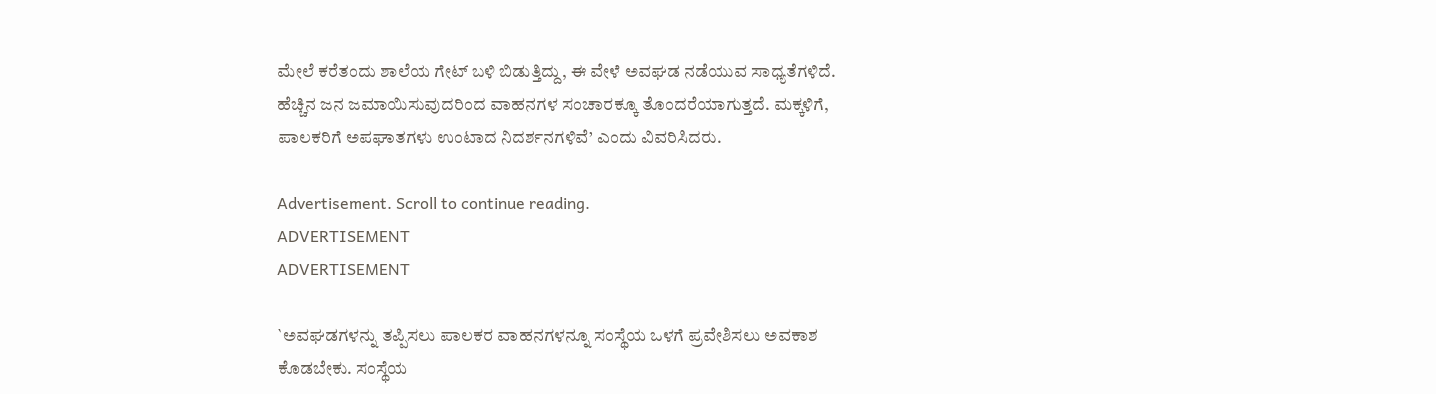ಮೇಲೆ ಕರೆತಂದು ಶಾಲೆಯ ಗೇಟ್ ಬಳಿ ಬಿಡುತ್ತಿದ್ದು, ಈ ವೇಳೆ ಅವಘಡ ನಡೆಯುವ ಸಾಧ್ಯತೆಗಳಿದೆ. ಹೆಚ್ಚಿನ ಜನ ಜಮಾಯಿಸುವುದರಿಂದ ವಾಹನಗಳ ಸಂಚಾರಕ್ಕೂ ತೊಂದರೆಯಾಗುತ್ತದೆ. ಮಕ್ಕಳಿಗೆ, ಪಾಲಕರಿಗೆ ಅಪಘಾತಗಳು ಉಂಟಾದ ನಿದರ್ಶನಗಳಿವೆ’ ಎಂದು ವಿವರಿಸಿದರು.

Advertisement. Scroll to continue reading.
ADVERTISEMENT
ADVERTISEMENT

`ಅವಘಡಗಳನ್ನು ತಪ್ಪಿಸಲು ಪಾಲಕರ ವಾಹನಗಳನ್ನೂ ಸಂಸ್ಥೆಯ ಒಳಗೆ ಪ್ರವೇಶಿಸಲು ಅವಕಾಶ ಕೊಡಬೇಕು. ಸಂಸ್ಥೆಯ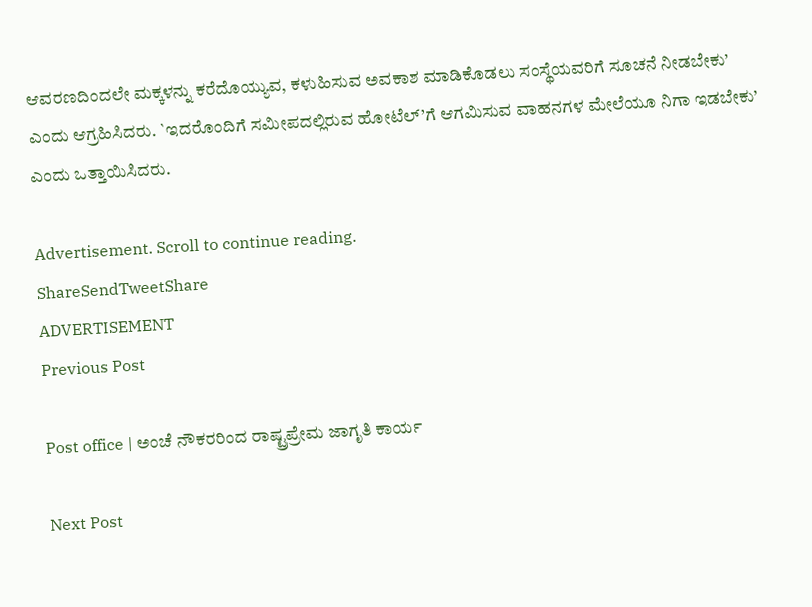ಆವರಣದಿಂದಲೇ ಮಕ್ಕಳನ್ನು ಕರೆದೊಯ್ಯುವ, ಕಳುಹಿಸುವ ಅವಕಾಶ ಮಾಡಿಕೊಡಲು ಸಂಸ್ಥೆಯವರಿಗೆ ಸೂಚನೆ ನೀಡಬೇಕು’ ಎಂದು ಆಗ್ರಹಿಸಿದರು. `ಇದರೊಂದಿಗೆ ಸಮೀಪದಲ್ಲಿರುವ ಹೋಟೆಲ್’ಗೆ ಆಗಮಿಸುವ ವಾಹನಗಳ ಮೇಲೆಯೂ ನಿಗಾ ಇಡಬೇಕು’ ಎಂದು ಒತ್ತಾಯಿಸಿದರು.

Advertisement. Scroll to continue reading.
ShareSendTweetShare
ADVERTISEMENT
Previous Post

Post office | ಅಂಚೆ ನೌಕರರಿಂದ ರಾಷ್ಟ್ರಪ್ರೇಮ ಜಾಗೃತಿ ಕಾರ್ಯ

Next Post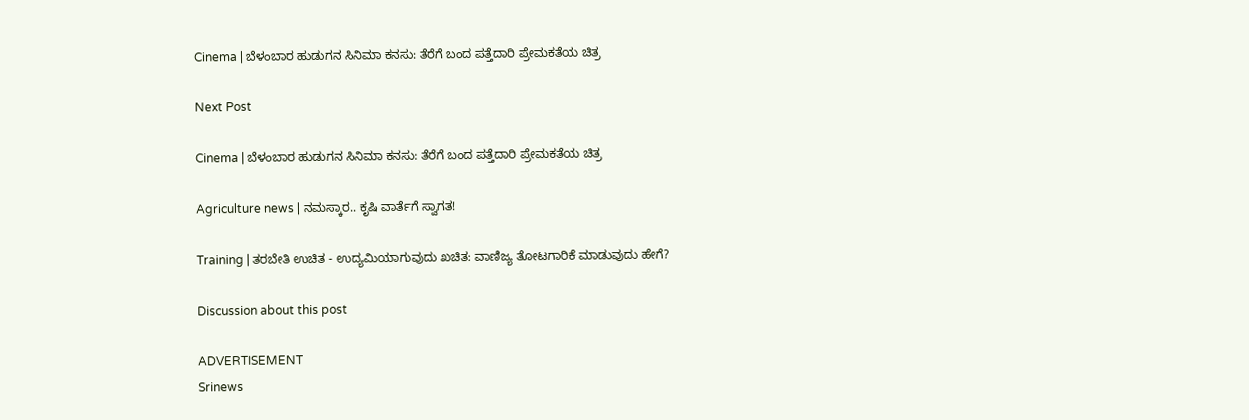Cinema | ಬೆಳಂಬಾರ ಹುಡುಗನ ಸಿನಿಮಾ ಕನಸು: ತೆರೆಗೆ ಬಂದ ಪತ್ತೆದಾರಿ ಪ್ರೇಮಕತೆಯ ಚಿತ್ರ

Next Post

Cinema | ಬೆಳಂಬಾರ ಹುಡುಗನ ಸಿನಿಮಾ ಕನಸು: ತೆರೆಗೆ ಬಂದ ಪತ್ತೆದಾರಿ ಪ್ರೇಮಕತೆಯ ಚಿತ್ರ

Agriculture news | ನಮಸ್ಕಾರ.. ಕೃಷಿ ವಾರ್ತೆಗೆ ಸ್ವಾಗತ!

Training | ತರಬೇತಿ ಉಚಿತ - ಉದ್ಯಮಿಯಾಗುವುದು ಖಚಿತ: ವಾಣಿಜ್ಯ ತೋಟಗಾರಿಕೆ ಮಾಡುವುದು ಹೇಗೆ?

Discussion about this post

ADVERTISEMENT
Srinews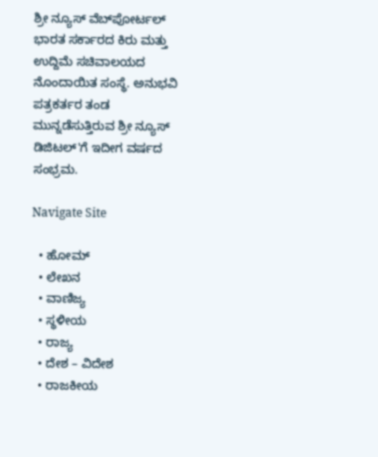ಶ್ರೀ ನ್ಯೂಸ್ ವೆಬ್‌ಪೋರ್ಟಲ್ ಭಾರತ ಸರ್ಕಾರದ ಕಿರು ಮತ್ತು ಉದ್ದಿಮೆ ಸಚಿವಾಲಯದ ನೊಂದಾಯಿತ ಸಂಸ್ಥೆ. ಅನುಭವಿ ಪತ್ರಕರ್ತರ ತಂಡ ಮುನ್ನಡೆಸುತ್ತಿರುವ ಶ್ರೀ ನ್ಯೂಸ್ ಡಿಜಿಟಲ್'ಗೆ ಇದೀಗ ವರ್ಷದ ಸಂಭ್ರಮ.

Navigate Site

  • ಹೋಮ್
  • ಲೇಖನ
  • ವಾಣಿಜ್ಯ
  • ಸ್ಥಳೀಯ
  • ರಾಜ್ಯ
  • ದೇಶ – ವಿದೇಶ
  • ರಾಜಕೀಯ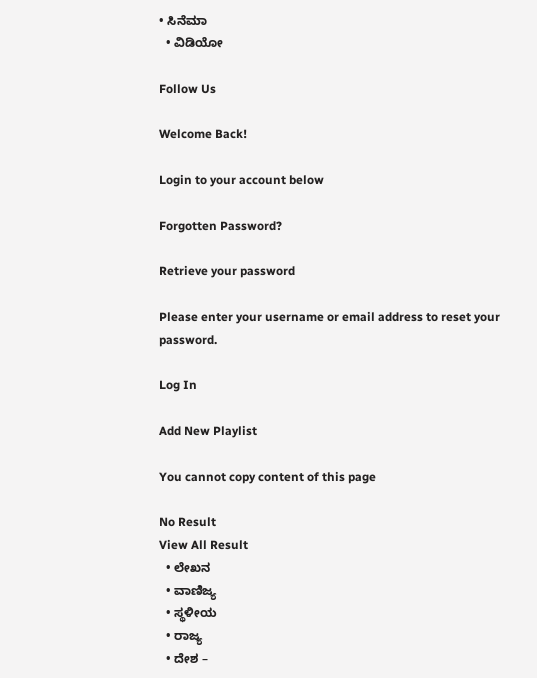• ಸಿನೆಮಾ
  • ವಿಡಿಯೋ

Follow Us

Welcome Back!

Login to your account below

Forgotten Password?

Retrieve your password

Please enter your username or email address to reset your password.

Log In

Add New Playlist

You cannot copy content of this page

No Result
View All Result
  • ಲೇಖನ
  • ವಾಣಿಜ್ಯ
  • ಸ್ಥಳೀಯ
  • ರಾಜ್ಯ
  • ದೇಶ –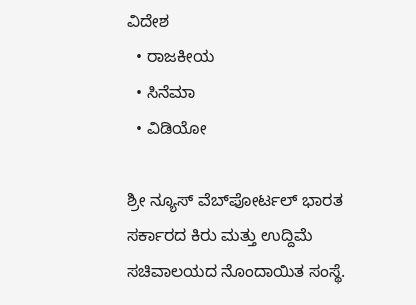ವಿದೇಶ
  • ರಾಜಕೀಯ
  • ಸಿನೆಮಾ
  • ವಿಡಿಯೋ

ಶ್ರೀ ನ್ಯೂಸ್ ವೆಬ್‌ಪೋರ್ಟಲ್ ಭಾರತ ಸರ್ಕಾರದ ಕಿರು ಮತ್ತು ಉದ್ದಿಮೆ ಸಚಿವಾಲಯದ ನೊಂದಾಯಿತ ಸಂಸ್ಥೆ.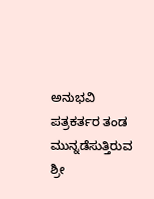ಅನುಭವಿ ಪತ್ರಕರ್ತರ ತಂಡ ಮುನ್ನಡೆಸುತ್ತಿರುವ ಶ್ರೀ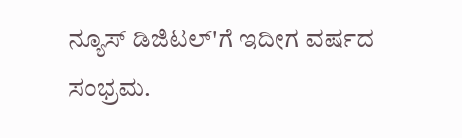ನ್ಯೂಸ್ ಡಿಜಿಟಲ್'ಗೆ ಇದೀಗ ವರ್ಷದ ಸಂಭ್ರಮ.